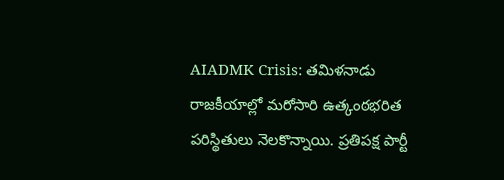AIADMK Crisis: తమిళనాడు రాజకీయాల్లో మరోసారి ఉత్కంఠభరిత పరిస్థితులు నెలకొన్నాయి. ప్రతిపక్ష పార్టీ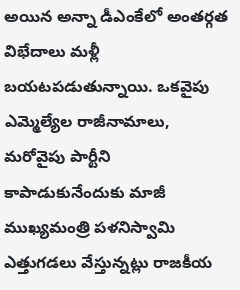అయిన అన్నా డీఎంకేలో అంతర్గత విభేదాలు మళ్లీ బయటపడుతున్నాయి. ఒకవైపు ఎమ్మెల్యేల రాజీనామాలు, మరోవైపు పార్టీని కాపాడుకునేందుకు మాజీ ముఖ్యమంత్రి పళనిస్వామి ఎత్తుగడలు వేస్తున్నట్లు రాజకీయ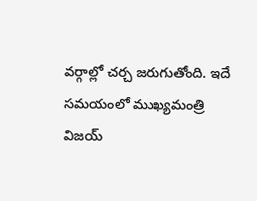వర్గాల్లో చర్చ జరుగుతోంది. ఇదే సమయంలో ముఖ్యమంత్రి విజయ్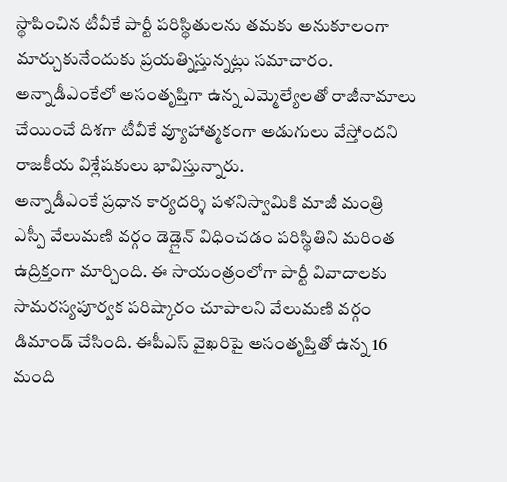స్థాపించిన టీవీకే పార్టీ పరిస్థితులను తమకు అనుకూలంగా మార్చుకునేందుకు ప్రయత్నిస్తున్నట్లు సమాచారం. అన్నాడీఎంకేలో అసంతృప్తిగా ఉన్న ఎమ్మెల్యేలతో రాజీనామాలు చేయించే దిశగా టీవీకే వ్యూహాత్మకంగా అడుగులు వేస్తోందని రాజకీయ విశ్లేషకులు భావిస్తున్నారు.
అన్నాడీఎంకే ప్రధాన కార్యదర్శి పళనిస్వామికి మాజీ మంత్రి ఎస్పీ వేలుమణి వర్గం డెడ్లైన్ విధించడం పరిస్థితిని మరింత ఉద్రిక్తంగా మార్చింది. ఈ సాయంత్రంలోగా పార్టీ వివాదాలకు సామరస్యపూర్వక పరిష్కారం చూపాలని వేలుమణి వర్గం డిమాండ్ చేసింది. ఈపీఎస్ వైఖరిపై అసంతృప్తితో ఉన్న 16 మంది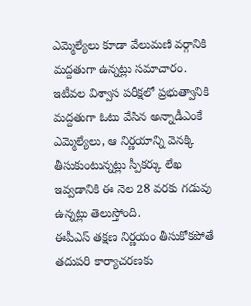ఎమ్మెల్యేలు కూడా వేలుమణి వర్గానికి మద్దతుగా ఉన్నట్లు సమాచారం. ఇటీవల విశ్వాస పరీక్షలో ప్రభుత్వానికి మద్దతుగా ఓటు వేసిన అన్నాడీఎంకే ఎమ్మెల్యేలు, ఆ నిర్ణయాన్ని వెనక్కి తీసుకుంటున్నట్లు స్పీకర్కు లేఖ ఇవ్వడానికి ఈ నెల 28 వరకు గడువు ఉన్నట్లు తెలుస్తోంది.
ఈపీఎస్ తక్షణ నిర్ణయం తీసుకోకపోతే తదుపరి కార్యాచరణకు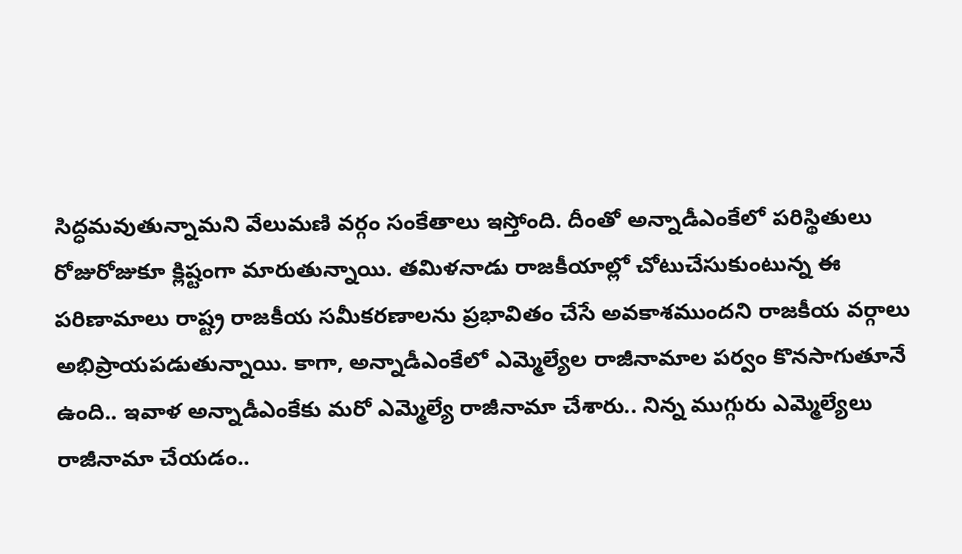సిద్ధమవుతున్నామని వేలుమణి వర్గం సంకేతాలు ఇస్తోంది. దీంతో అన్నాడీఎంకేలో పరిస్థితులు రోజురోజుకూ క్లిష్టంగా మారుతున్నాయి. తమిళనాడు రాజకీయాల్లో చోటుచేసుకుంటున్న ఈ పరిణామాలు రాష్ట్ర రాజకీయ సమీకరణాలను ప్రభావితం చేసే అవకాశముందని రాజకీయ వర్గాలు అభిప్రాయపడుతున్నాయి. కాగా, అన్నాడీఎంకేలో ఎమ్మెల్యేల రాజీనామాల పర్వం కొనసాగుతూనే ఉంది.. ఇవాళ అన్నాడీఎంకేకు మరో ఎమ్మెల్యే రాజీనామా చేశారు.. నిన్న ముగ్గురు ఎమ్మెల్యేలు రాజీనామా చేయడం..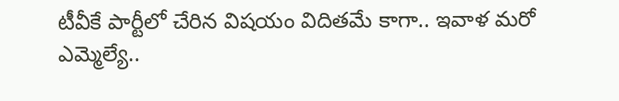టీవీకే పార్టీలో చేరిన విషయం విదితమే కాగా.. ఇవాళ మరో ఎమ్మెల్యే..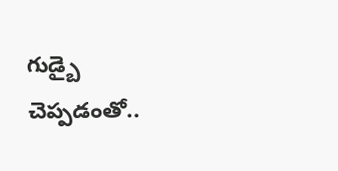గుడ్బై చెప్పడంతో..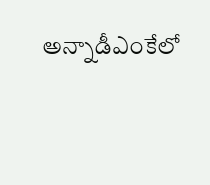అన్నాడీఎంకేలో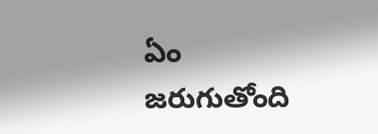ఏం జరుగుతోంది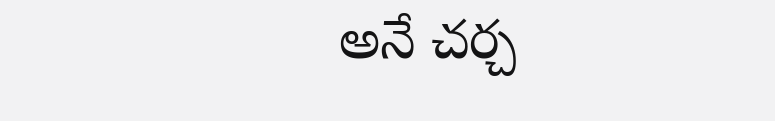అనే చర్చ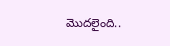మొదలైంది..